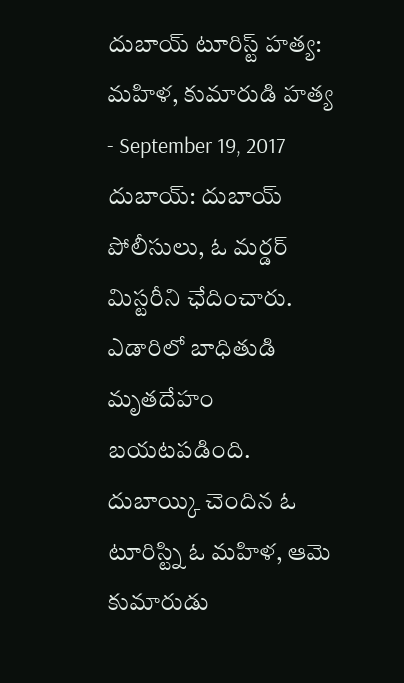దుబాయ్ టూరిస్ట్ హత్య: మహిళ, కుమారుడి హత్య
- September 19, 2017
దుబాయ్: దుబాయ్ పోలీసులు, ఓ మర్డర్ మిస్టరీని ఛేదించారు. ఎడారిలో బాధితుడి మృతదేహం బయటపడింది. దుబాయ్కి చెందిన ఓ టూరిస్ట్ని ఓ మహిళ, ఆమె కుమారుడు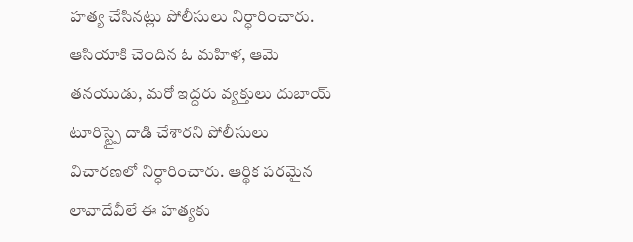హత్య చేసినట్లు పోలీసులు నిర్ధారించారు. ఆసియాకి చెందిన ఓ మహిళ, ఆమె తనయుడు, మరో ఇద్దరు వ్యక్తులు దుబాయ్ టూరిస్ట్పై దాడి చేశారని పోలీసులు విచారణలో నిర్ధారించారు. ఆర్థిక పరమైన లావాదేవీలే ఈ హత్యకు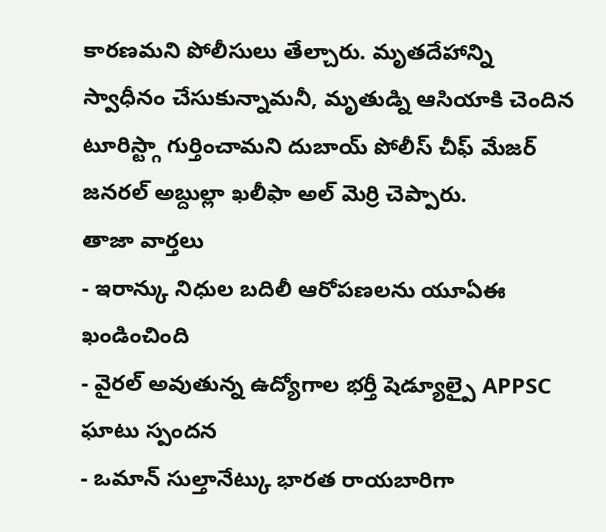కారణమని పోలీసులు తేల్చారు. మృతదేహాన్ని స్వాధీనం చేసుకున్నామనీ, మృతుడ్ని ఆసియాకి చెందిన టూరిస్ట్గా గుర్తించామని దుబాయ్ పోలీస్ చీఫ్ మేజర్ జనరల్ అబ్దుల్లా ఖలీఫా అల్ మెర్రి చెప్పారు.
తాజా వార్తలు
- ఇరాన్కు నిధుల బదిలీ ఆరోపణలను యూఏఈ ఖండించింది
- వైరల్ అవుతున్న ఉద్యోగాల భర్తీ షెడ్యూల్పై APPSC ఘాటు స్పందన
- ఒమాన్ సుల్తానేట్కు భారత రాయబారిగా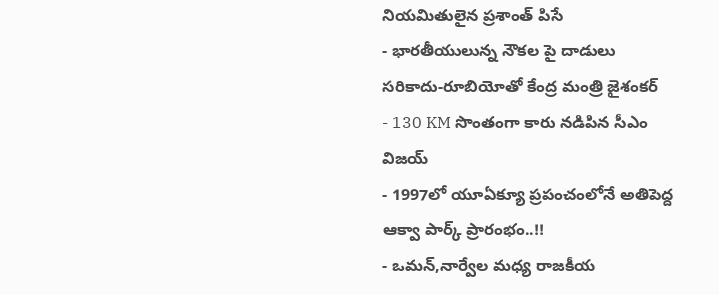నియమితులైన ప్రశాంత్ పిసే
- భారతీయులున్న నౌకల పై దాడులు సరికాదు-రూబియోతో కేంద్ర మంత్రి జైశంకర్
- 130 KM సొంతంగా కారు నడిపిన సీఎం విజయ్
- 1997లో యూఏక్యూ ప్రపంచంలోనే అతిపెద్ద ఆక్వా పార్క్ ప్రారంభం..!!
- ఒమన్,నార్వేల మధ్య రాజకీయ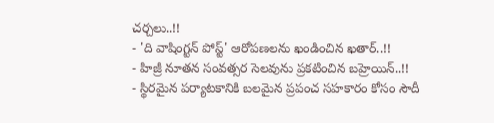చర్చలు..!!
- 'ది వాషింగ్టన్ పోస్ట్' ఆరోపణలను ఖండించిన ఖతార్..!!
- హిజ్రీ నూతన సంవత్సర సెలవును ప్రకటించిన బహ్రెయిన్..!!
- స్థిరమైన పర్యాటకానికి బలమైన ప్రపంచ సహకారం కోసం సౌదీ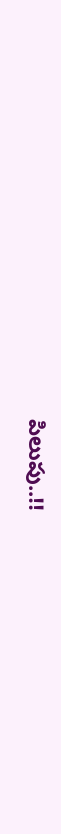పిలుపు..!!